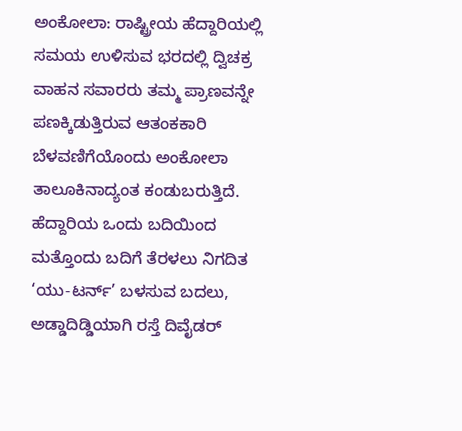ಅಂಕೋಲಾ: ರಾಷ್ಟ್ರೀಯ ಹೆದ್ದಾರಿಯಲ್ಲಿ ಸಮಯ ಉಳಿಸುವ ಭರದಲ್ಲಿ ದ್ವಿಚಕ್ರ ವಾಹನ ಸವಾರರು ತಮ್ಮ ಪ್ರಾಣವನ್ನೇ ಪಣಕ್ಕಿಡುತ್ತಿರುವ ಆತಂಕಕಾರಿ ಬೆಳವಣಿಗೆಯೊಂದು ಅಂಕೋಲಾ ತಾಲೂಕಿನಾದ್ಯಂತ ಕಂಡುಬರುತ್ತಿದೆ.
ಹೆದ್ದಾರಿಯ ಒಂದು ಬದಿಯಿಂದ ಮತ್ತೊಂದು ಬದಿಗೆ ತೆರಳಲು ನಿಗದಿತ ‘ಯು-ಟರ್ನ್’ ಬಳಸುವ ಬದಲು, ಅಡ್ಡಾದಿಡ್ಡಿಯಾಗಿ ರಸ್ತೆ ದಿವೈಡರ್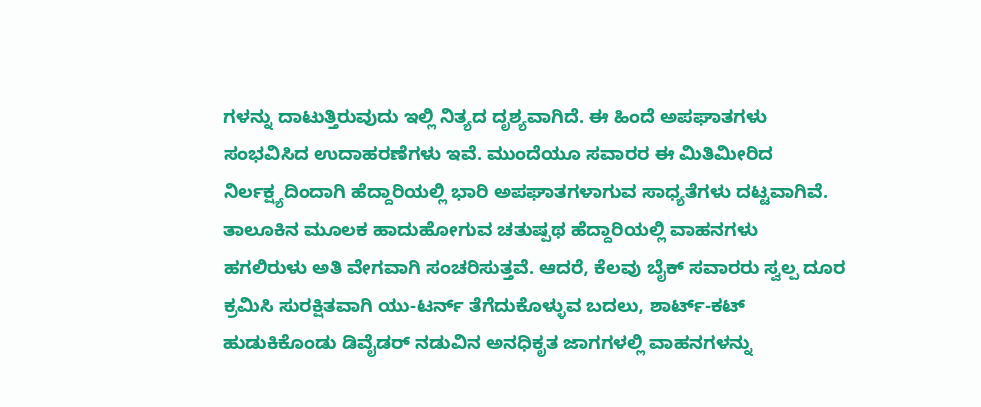ಗಳನ್ನು ದಾಟುತ್ತಿರುವುದು ಇಲ್ಲಿ ನಿತ್ಯದ ದೃಶ್ಯವಾಗಿದೆ. ಈ ಹಿಂದೆ ಅಪಘಾತಗಳು ಸಂಭವಿಸಿದ ಉದಾಹರಣೆಗಳು ಇವೆ. ಮುಂದೆಯೂ ಸವಾರರ ಈ ಮಿತಿಮೀರಿದ ನಿರ್ಲಕ್ಷ್ಯದಿಂದಾಗಿ ಹೆದ್ದಾರಿಯಲ್ಲಿ ಭಾರಿ ಅಪಘಾತಗಳಾಗುವ ಸಾಧ್ಯತೆಗಳು ದಟ್ಟವಾಗಿವೆ.
ತಾಲೂಕಿನ ಮೂಲಕ ಹಾದುಹೋಗುವ ಚತುಷ್ಪಥ ಹೆದ್ದಾರಿಯಲ್ಲಿ ವಾಹನಗಳು ಹಗಲಿರುಳು ಅತಿ ವೇಗವಾಗಿ ಸಂಚರಿಸುತ್ತವೆ. ಆದರೆ, ಕೆಲವು ಬೈಕ್ ಸವಾರರು ಸ್ವಲ್ಪ ದೂರ ಕ್ರಮಿಸಿ ಸುರಕ್ಷಿತವಾಗಿ ಯು-ಟರ್ನ್ ತೆಗೆದುಕೊಳ್ಳುವ ಬದಲು, ಶಾರ್ಟ್-ಕಟ್ ಹುಡುಕಿಕೊಂಡು ಡಿವೈಡರ್ ನಡುವಿನ ಅನಧಿಕೃತ ಜಾಗಗಳಲ್ಲಿ ವಾಹನಗಳನ್ನು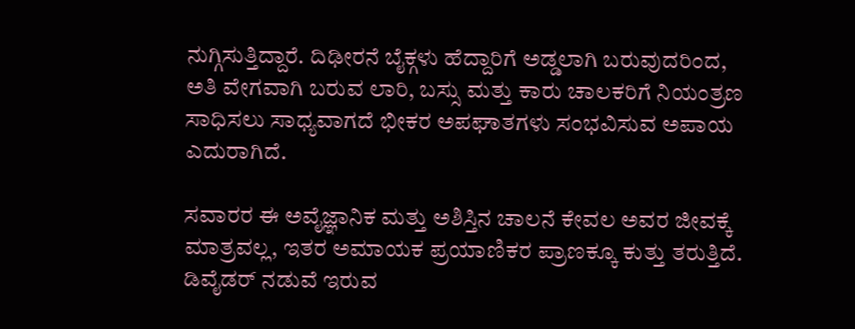ನುಗ್ಗಿಸುತ್ತಿದ್ದಾರೆ. ದಿಢೀರನೆ ಬೈಕ್ಗಳು ಹೆದ್ದಾರಿಗೆ ಅಡ್ಡಲಾಗಿ ಬರುವುದರಿಂದ, ಅತಿ ವೇಗವಾಗಿ ಬರುವ ಲಾರಿ, ಬಸ್ಸು ಮತ್ತು ಕಾರು ಚಾಲಕರಿಗೆ ನಿಯಂತ್ರಣ ಸಾಧಿಸಲು ಸಾಧ್ಯವಾಗದೆ ಭೀಕರ ಅಪಘಾತಗಳು ಸಂಭವಿಸುವ ಅಪಾಯ ಎದುರಾಗಿದೆ.

ಸವಾರರ ಈ ಅವೈಜ್ಞಾನಿಕ ಮತ್ತು ಅಶಿಸ್ತಿನ ಚಾಲನೆ ಕೇವಲ ಅವರ ಜೀವಕ್ಕೆ ಮಾತ್ರವಲ್ಲ, ಇತರ ಅಮಾಯಕ ಪ್ರಯಾಣಿಕರ ಪ್ರಾಣಕ್ಕೂ ಕುತ್ತು ತರುತ್ತಿದೆ. ಡಿವೈಡರ್ ನಡುವೆ ಇರುವ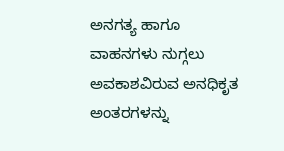ಅನಗತ್ಯ ಹಾಗೂ ವಾಹನಗಳು ನುಗ್ಗಲು ಅವಕಾಶವಿರುವ ಅನಧಿಕೃತ ಅಂತರಗಳನ್ನು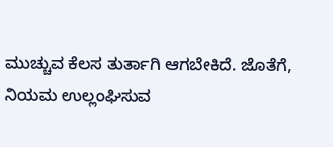ಮುಚ್ಚುವ ಕೆಲಸ ತುರ್ತಾಗಿ ಆಗಬೇಕಿದೆ. ಜೊತೆಗೆ, ನಿಯಮ ಉಲ್ಲಂಘಿಸುವ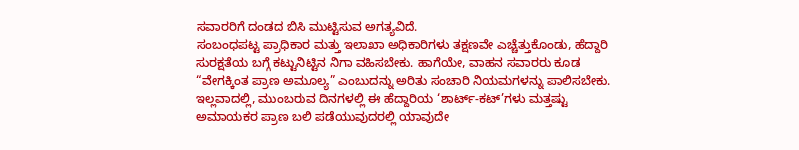ಸವಾರರಿಗೆ ದಂಡದ ಬಿಸಿ ಮುಟ್ಟಿಸುವ ಅಗತ್ಯವಿದೆ.
ಸಂಬಂಧಪಟ್ಟ ಪ್ರಾಧಿಕಾರ ಮತ್ತು ಇಲಾಖಾ ಅಧಿಕಾರಿಗಳು ತಕ್ಷಣವೇ ಎಚ್ಚೆತ್ತುಕೊಂಡು, ಹೆದ್ದಾರಿ ಸುರಕ್ಷತೆಯ ಬಗ್ಗೆ ಕಟ್ಟುನಿಟ್ಟಿನ ನಿಗಾ ವಹಿಸಬೇಕು. ಹಾಗೆಯೇ, ವಾಹನ ಸವಾರರು ಕೂಡ “ವೇಗಕ್ಕಿಂತ ಪ್ರಾಣ ಅಮೂಲ್ಯ” ಎಂಬುದನ್ನು ಅರಿತು ಸಂಚಾರಿ ನಿಯಮಗಳನ್ನು ಪಾಲಿಸಬೇಕು. ಇಲ್ಲವಾದಲ್ಲಿ, ಮುಂಬರುವ ದಿನಗಳಲ್ಲಿ ಈ ಹೆದ್ದಾರಿಯ ‘ಶಾರ್ಟ್-ಕಟ್’ಗಳು ಮತ್ತಷ್ಟು ಅಮಾಯಕರ ಪ್ರಾಣ ಬಲಿ ಪಡೆಯುವುದರಲ್ಲಿ ಯಾವುದೇ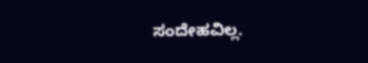ಸಂದೇಹವಿಲ್ಲ.